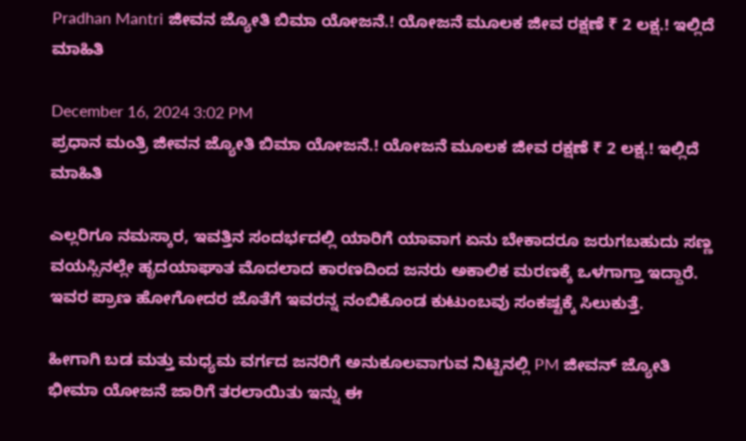Pradhan Mantri ಜೀವನ ಜ್ಯೋತಿ ಬಿಮಾ ಯೋಜನೆ.! ಯೋಜನೆ ಮೂಲಕ ಜೀವ ರಕ್ಷಣೆ ₹ 2 ಲಕ್ಷ.! ಇಲ್ಲಿದೆ ಮಾಹಿತಿ

December 16, 2024 3:02 PM
ಪ್ರಧಾನ ಮಂತ್ರಿ ಜೀವನ ಜ್ಯೋತಿ ಬಿಮಾ ಯೋಜನೆ.! ಯೋಜನೆ ಮೂಲಕ ಜೀವ ರಕ್ಷಣೆ ₹ 2 ಲಕ್ಷ.! ಇಲ್ಲಿದೆ ಮಾಹಿತಿ

ಎಲ್ಲರಿಗೂ ನಮಸ್ಕಾರ, ಇವತ್ತಿನ ಸಂದರ್ಭದಲ್ಲಿ ಯಾರಿಗೆ ಯಾವಾಗ ಏನು ಬೇಕಾದರೂ ಜರುಗಬಹುದು ಸಣ್ಣ ವಯಸ್ಸಿನಲ್ಲೇ ಹೃದಯಾಘಾತ ಮೊದಲಾದ ಕಾರಣದಿಂದ ಜನರು ಅಕಾಲಿಕ ಮರಣಕ್ಕೆ ಒಳಗಾಗ್ತಾ ಇದ್ದಾರೆ. ಇವರ ಪ್ರಾಣ ಹೋಗೋದರ ಜೊತೆಗೆ ಇವರನ್ನ ನಂಬಿಕೊಂಡ ಕುಟುಂಬವು ಸಂಕಷ್ಟಕ್ಕೆ ಸಿಲುಕುತ್ತೆ.

ಹೀಗಾಗಿ ಬಡ ಮತ್ತು ಮಧ್ಯಮ ವರ್ಗದ ಜನರಿಗೆ ಅನುಕೂಲವಾಗುವ ನಿಟ್ಟಿನಲ್ಲಿ PM ಜೀವನ್ ಜ್ಯೋತಿ ಭೀಮಾ ಯೋಜನೆ ಜಾರಿಗೆ ತರಲಾಯಿತು ಇನ್ನು ಈ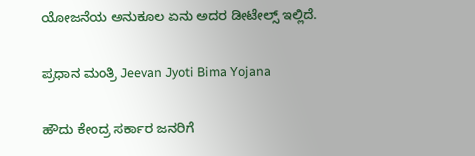ಯೋಜನೆಯ ಅನುಕೂಲ ಏನು ಅದರ ಡೀಟೇಲ್ಸ್ ಇಲ್ಲಿದೆ.

ಪ್ರಧಾನ ಮಂತ್ರಿ Jeevan Jyoti Bima Yojana

ಹೌದು ಕೇಂದ್ರ ಸರ್ಕಾರ ಜನರಿಗೆ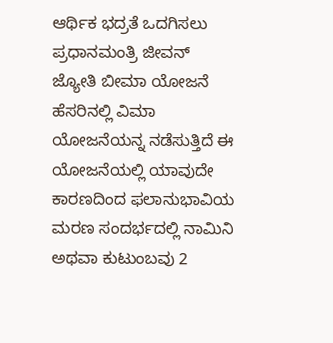ಆರ್ಥಿಕ ಭದ್ರತೆ ಒದಗಿಸಲು ಪ್ರಧಾನಮಂತ್ರಿ ಜೀವನ್ ಜ್ಯೋತಿ ಬೀಮಾ ಯೋಜನೆ ಹೆಸರಿನಲ್ಲಿ ವಿಮಾ ಯೋಜನೆಯನ್ನ ನಡೆಸುತ್ತಿದೆ ಈ ಯೋಜನೆಯಲ್ಲಿ ಯಾವುದೇ ಕಾರಣದಿಂದ ಫಲಾನುಭಾವಿಯ ಮರಣ ಸಂದರ್ಭದಲ್ಲಿ ನಾಮಿನಿ ಅಥವಾ ಕುಟುಂಬವು 2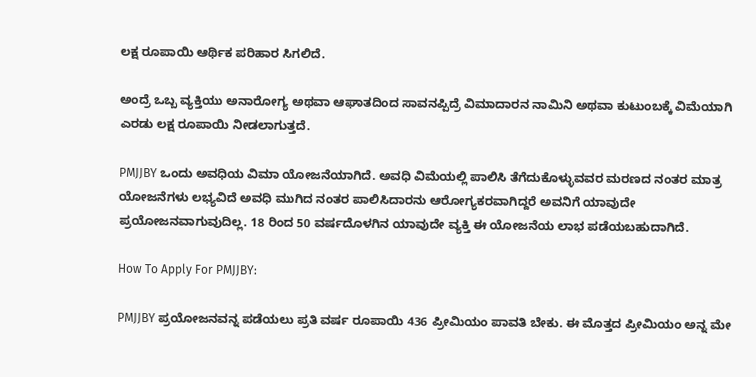ಲಕ್ಷ ರೂಪಾಯಿ ಆರ್ಥಿಕ ಪರಿಹಾರ ಸಿಗಲಿದೆ.

ಅಂದ್ರೆ ಒಬ್ಬ ವ್ಯಕ್ತಿಯು ಅನಾರೋಗ್ಯ ಅಥವಾ ಆಘಾತದಿಂದ ಸಾವನಪ್ಪಿದ್ರೆ ವಿಮಾದಾರನ ನಾಮಿನಿ ಅಥವಾ ಕುಟುಂಬಕ್ಕೆ ವಿಮೆಯಾಗಿ ಎರಡು ಲಕ್ಷ ರೂಪಾಯಿ ನೀಡಲಾಗುತ್ತದೆ.

PMJJBY ಒಂದು ಅವಧಿಯ ವಿಮಾ ಯೋಜನೆಯಾಗಿದೆ. ಅವಧಿ ವಿಮೆಯಲ್ಲಿ ಪಾಲಿಸಿ ತೆಗೆದುಕೊಳ್ಳುವವರ ಮರಣದ ನಂತರ ಮಾತ್ರ ಯೋಜನೆಗಳು ಲಭ್ಯವಿದೆ ಅವಧಿ ಮುಗಿದ ನಂತರ ಪಾಲಿಸಿದಾರನು ಆರೋಗ್ಯಕರವಾಗಿದ್ದರೆ ಅವನಿಗೆ ಯಾವುದೇ ಪ್ರಯೋಜನವಾಗುವುದಿಲ್ಲ. 18 ರಿಂದ 50 ವರ್ಷದೊಳಗಿನ ಯಾವುದೇ ವ್ಯಕ್ತಿ ಈ ಯೋಜನೆಯ ಲಾಭ ಪಡೆಯಬಹುದಾಗಿದೆ.

How To Apply For PMJJBY:

PMJJBY ಪ್ರಯೋಜನವನ್ನ ಪಡೆಯಲು ಪ್ರತಿ ವರ್ಷ ರೂಪಾಯಿ 436 ಪ್ರೀಮಿಯಂ ಪಾವತಿ ಬೇಕು. ಈ ಮೊತ್ತದ ಪ್ರೀಮಿಯಂ ಅನ್ನ ಮೇ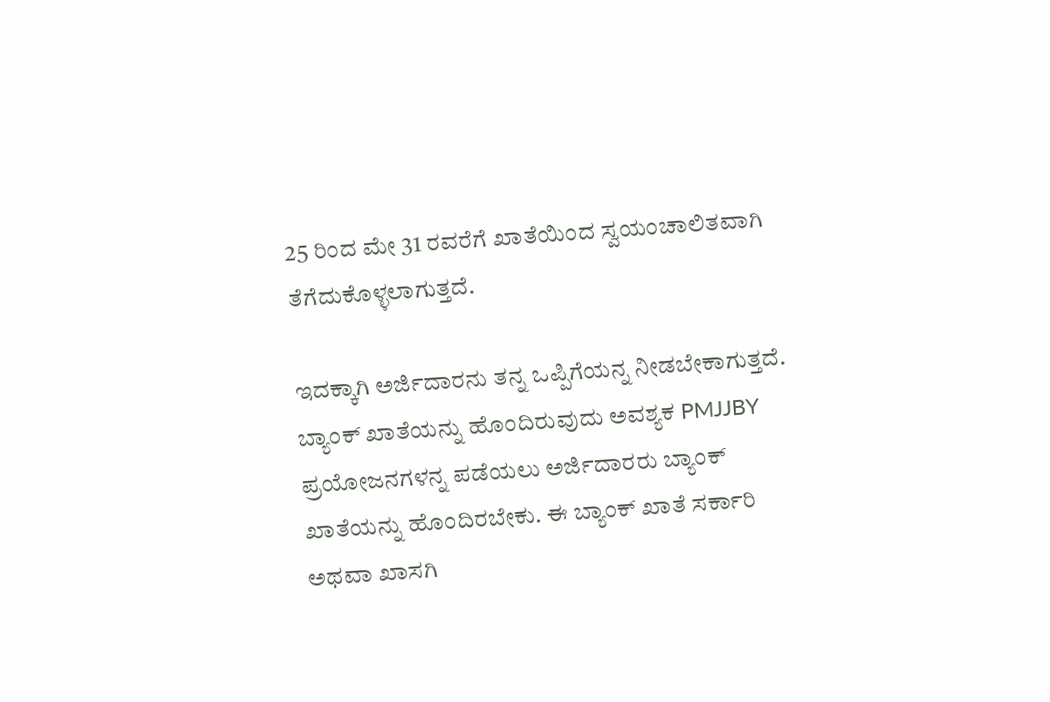25 ರಿಂದ ಮೇ 31 ರವರೆಗೆ ಖಾತೆಯಿಂದ ಸ್ವಯಂಚಾಲಿತವಾಗಿ ತೆಗೆದುಕೊಳ್ಳಲಾಗುತ್ತದೆ.

ಇದಕ್ಕಾಗಿ ಅರ್ಜಿದಾರನು ತನ್ನ ಒಪ್ಪಿಗೆಯನ್ನ ನೀಡಬೇಕಾಗುತ್ತದೆ. ಬ್ಯಾಂಕ್ ಖಾತೆಯನ್ನು ಹೊಂದಿರುವುದು ಅವಶ್ಯಕ PMJJBY ಪ್ರಯೋಜನಗಳನ್ನ ಪಡೆಯಲು ಅರ್ಜಿದಾರರು ಬ್ಯಾಂಕ್ ಖಾತೆಯನ್ನು ಹೊಂದಿರಬೇಕು. ಈ ಬ್ಯಾಂಕ್ ಖಾತೆ ಸರ್ಕಾರಿ ಅಥವಾ ಖಾಸಗಿ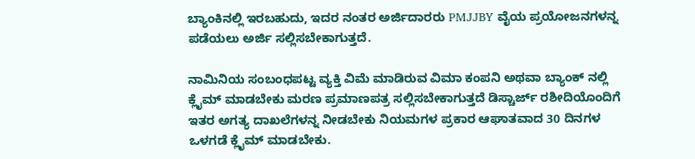ಬ್ಯಾಂಕಿನಲ್ಲಿ ಇರಬಹುದು, ಇದರ ನಂತರ ಅರ್ಜಿದಾರರು PMJJBY ವೈಯ ಪ್ರಯೋಜನಗಳನ್ನ ಪಡೆಯಲು ಅರ್ಜಿ ಸಲ್ಲಿಸಬೇಕಾಗುತ್ತದೆ.

ನಾಮಿನಿಯ ಸಂಬಂಧಪಟ್ಟ ವ್ಯಕ್ತಿ ವಿಮೆ ಮಾಡಿರುವ ವಿಮಾ ಕಂಪನಿ ಅಥವಾ ಬ್ಯಾಂಕ್ ನಲ್ಲಿ ಕ್ಲೈಮ್ ಮಾಡಬೇಕು ಮರಣ ಪ್ರಮಾಣಪತ್ರ ಸಲ್ಲಿಸಬೇಕಾಗುತ್ತದೆ ಡಿಸ್ಚಾರ್ಜ್ ರಶೀದಿಯೊಂದಿಗೆ ಇತರ ಅಗತ್ಯ ದಾಖಲೆಗಳನ್ನ ನೀಡಬೇಕು ನಿಯಮಗಳ ಪ್ರಕಾರ ಆಘಾತವಾದ 30 ದಿನಗಳ ಒಳಗಡೆ ಕ್ಲೈಮ್ ಮಾಡಬೇಕು.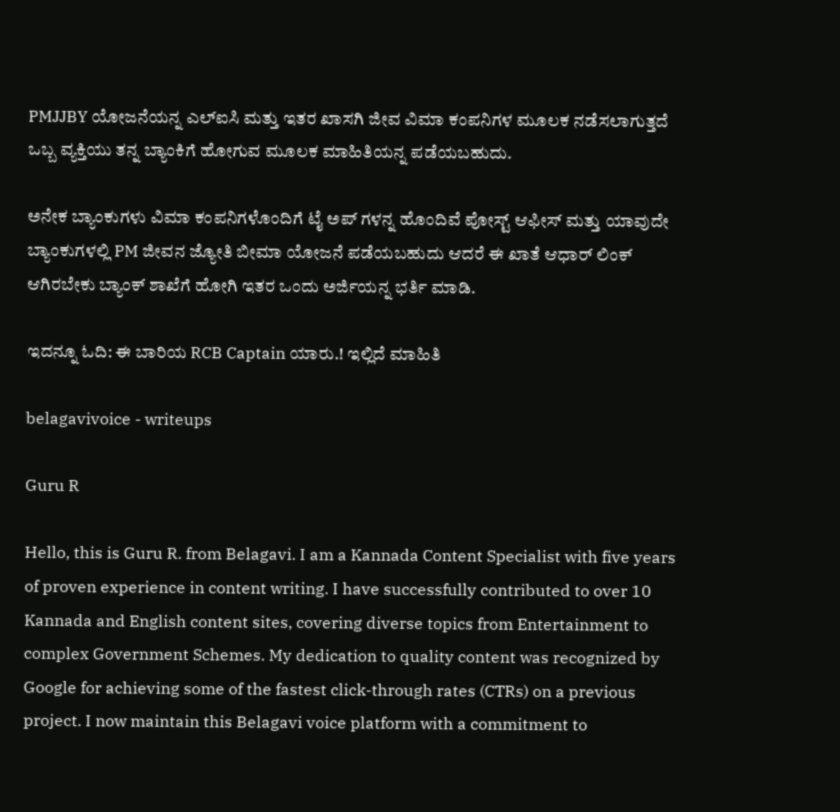PMJJBY ಯೋಜನೆಯನ್ನ ಎಲ್ಐಸಿ ಮತ್ತು ಇತರ ಖಾಸಗಿ ಜೀವ ವಿಮಾ ಕಂಪನಿಗಳ ಮೂಲಕ ನಡೆಸಲಾಗುತ್ತದೆ ಒಬ್ಬ ವ್ಯಕ್ತಿಯು ತನ್ನ ಬ್ಯಾಂಕಿಗೆ ಹೋಗುವ ಮೂಲಕ ಮಾಹಿತಿಯನ್ನ ಪಡೆಯಬಹುದು.

ಅನೇಕ ಬ್ಯಾಂಕುಗಳು ವಿಮಾ ಕಂಪನಿಗಳೊಂದಿಗೆ ಟೈ ಅಪ್ ಗಳನ್ನ ಹೊಂದಿವೆ ಪೋಸ್ಟ್ ಆಫೀಸ್ ಮತ್ತು ಯಾವುದೇ ಬ್ಯಾಂಕುಗಳಲ್ಲಿ PM ಜೀವನ ಜ್ಯೋತಿ ಬೀಮಾ ಯೋಜನೆ ಪಡೆಯಬಹುದು ಆದರೆ ಈ ಖಾತೆ ಆಧಾರ್ ಲಿಂಕ್ ಆಗಿರಬೇಕು ಬ್ಯಾಂಕ್ ಶಾಖೆಗೆ ಹೋಗಿ ಇತರ ಒಂದು ಅರ್ಜಿಯನ್ನ ಭರ್ತಿ ಮಾಡಿ.

ಇದನ್ನೂ ಓದಿ: ಈ ಬಾರಿಯ RCB Captain ಯಾರು.! ಇಲ್ಲಿದೆ ಮಾಹಿತಿ

belagavivoice - writeups

Guru R

Hello, this is Guru R. from Belagavi. I am a Kannada Content Specialist with five years of proven experience in content writing. I have successfully contributed to over 10 Kannada and English content sites, covering diverse topics from Entertainment to complex Government Schemes. My dedication to quality content was recognized by Google for achieving some of the fastest click-through rates (CTRs) on a previous project. I now maintain this Belagavi voice platform with a commitment to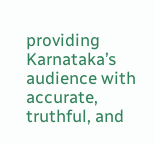providing Karnataka’s audience with accurate, truthful, and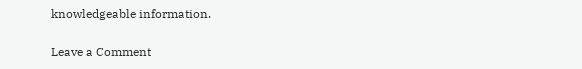knowledgeable information.

Leave a Comment